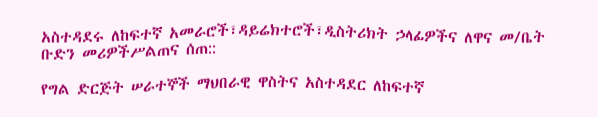አስተዳደሩ ለከፍተኛ አመራሮች፣ዳይሬክተሮች፣ዲስትሪክት ኃላፊዎችና ለዋና መ/ቤት ቡድን መሪዎችሥልጠና ሰጠ::

የግል ድርጅት ሠራተኞች ማህበራዊ ዋስትና አስተዳደር ለከፍተኛ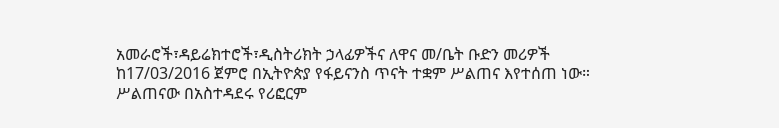አመራሮች፣ዳይሬክተሮች፣ዲስትሪክት ኃላፊዎችና ለዋና መ/ቤት ቡድን መሪዎች ከ17/03/2016 ጀምሮ በኢትዮጵያ የፋይናንስ ጥናት ተቋም ሥልጠና እየተሰጠ ነው።
ሥልጠናው በአስተዳደሩ የሪፎርም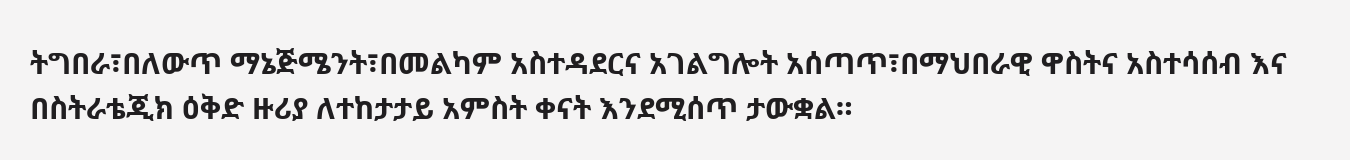ትግበራ፣በለውጥ ማኔጅሜንት፣በመልካም አስተዳደርና አገልግሎት አሰጣጥ፣በማህበራዊ ዋስትና አስተሳሰብ እና በስትራቴጂክ ዕቅድ ዙሪያ ለተከታታይ አምስት ቀናት እንደሚሰጥ ታውቋል።